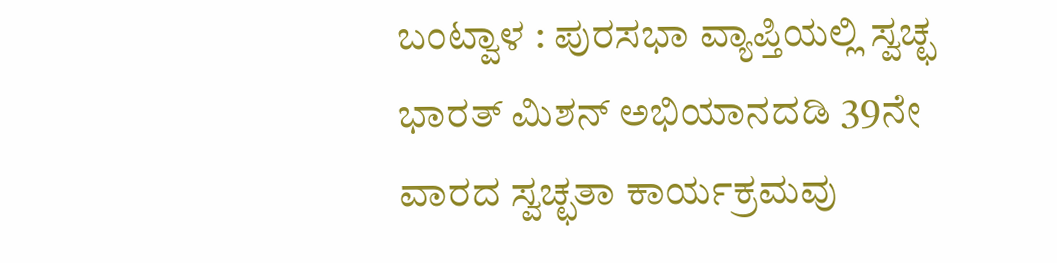ಬಂಟ್ವಾಳ : ಪುರಸಭಾ ವ್ಯಾಪ್ತಿಯಲ್ಲಿ ಸ್ವಚ್ಛ ಭಾರತ್ ಮಿಶನ್ ಅಭಿಯಾನದಡಿ 39ನೇ ವಾರದ ಸ್ವಚ್ಛತಾ ಕಾರ್ಯಕ್ರಮವು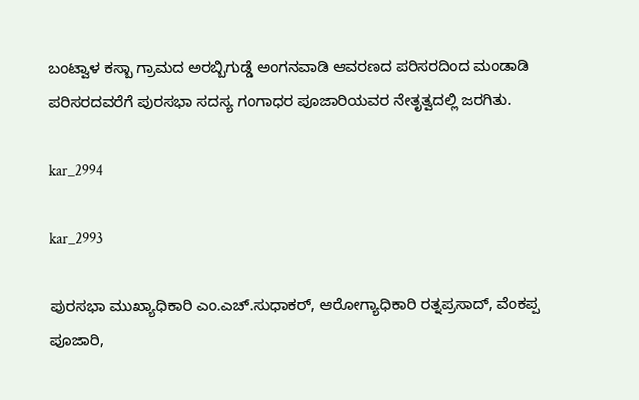ಬಂಟ್ವಾಳ ಕಸ್ಬಾ ಗ್ರಾಮದ ಅರಬ್ಬಿಗುಡ್ಡೆ ಅಂಗನವಾಡಿ ಆವರಣದ ಪರಿಸರದಿಂದ ಮಂಡಾಡಿ ಪರಿಸರದವರೆಗೆ ಪುರಸಭಾ ಸದಸ್ಯ ಗಂಗಾಧರ ಪೂಜಾರಿಯವರ ನೇತೃತ್ವದಲ್ಲಿ ಜರಗಿತು.

kar_2994

kar_2993

ಪುರಸಭಾ ಮುಖ್ಯಾಧಿಕಾರಿ ಎಂ.ಎಚ್.ಸುಧಾಕರ್, ಆರೋಗ್ಯಾಧಿಕಾರಿ ರತ್ನಪ್ರಸಾದ್, ವೆಂಕಪ್ಪ ಪೂಜಾರಿ,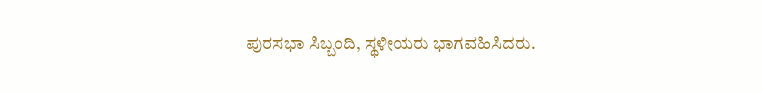ಪುರಸಭಾ ಸಿಬ್ಬಂದಿ, ಸ್ಥಳೀಯರು ಭಾಗವಹಿಸಿದರು.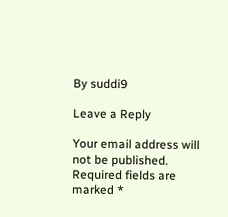By suddi9

Leave a Reply

Your email address will not be published. Required fields are marked *